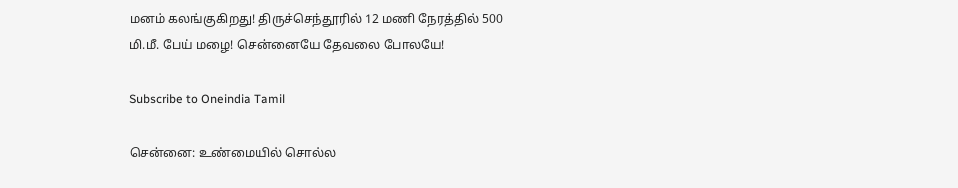மனம் கலங்குகிறது! திருச்செந்தூரில் 12 மணி நேரத்தில் 500 மி.மீ. பேய் மழை! சென்னையே தேவலை போலயே!

Subscribe to Oneindia Tamil

சென்னை: உண்மையில் சொல்ல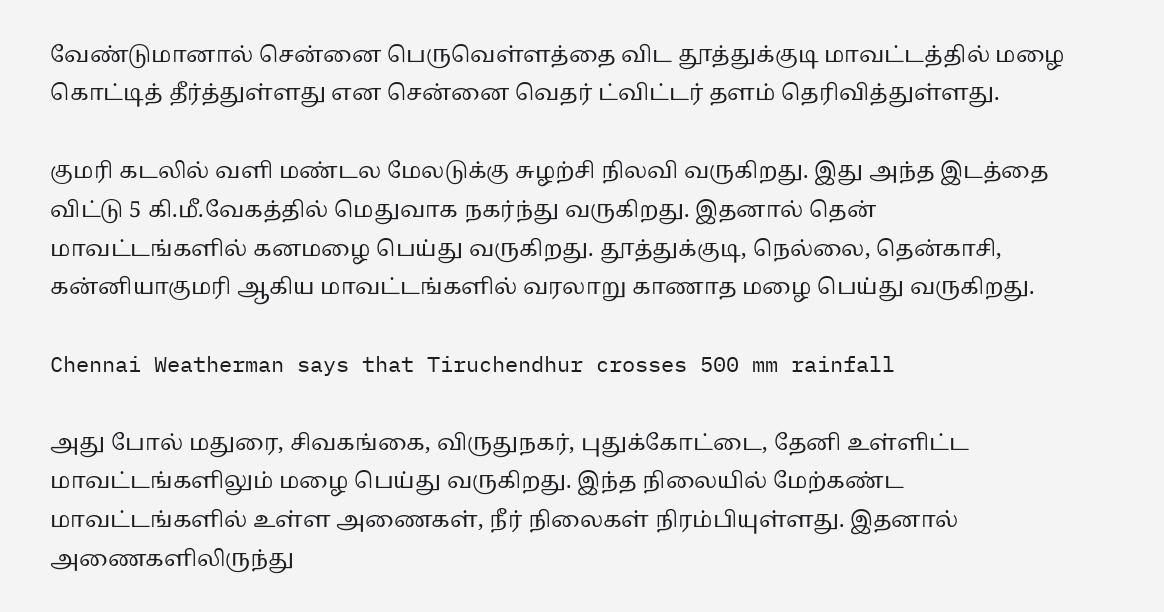வேண்டுமானால் சென்னை பெருவெள்ளத்தை விட தூத்துக்குடி மாவட்டத்தில் மழை கொட்டித் தீர்த்துள்ளது என சென்னை வெதர் ட்விட்டர் தளம் தெரிவித்துள்ளது.

குமரி கடலில் வளி மண்டல மேலடுக்கு சுழற்சி நிலவி வருகிறது. இது அந்த இடத்தை விட்டு 5 கி.மீ.வேகத்தில் மெதுவாக நகர்ந்து வருகிறது. இதனால் தென் மாவட்டங்களில் கனமழை பெய்து வருகிறது. தூத்துக்குடி, நெல்லை, தென்காசி, கன்னியாகுமரி ஆகிய மாவட்டங்களில் வரலாறு காணாத மழை பெய்து வருகிறது.

Chennai Weatherman says that Tiruchendhur crosses 500 mm rainfall

அது போல் மதுரை, சிவகங்கை, விருதுநகர், புதுக்கோட்டை, தேனி உள்ளிட்ட மாவட்டங்களிலும் மழை பெய்து வருகிறது. இந்த நிலையில் மேற்கண்ட மாவட்டங்களில் உள்ள அணைகள், நீர் நிலைகள் நிரம்பியுள்ளது. இதனால் அணைகளிலிருந்து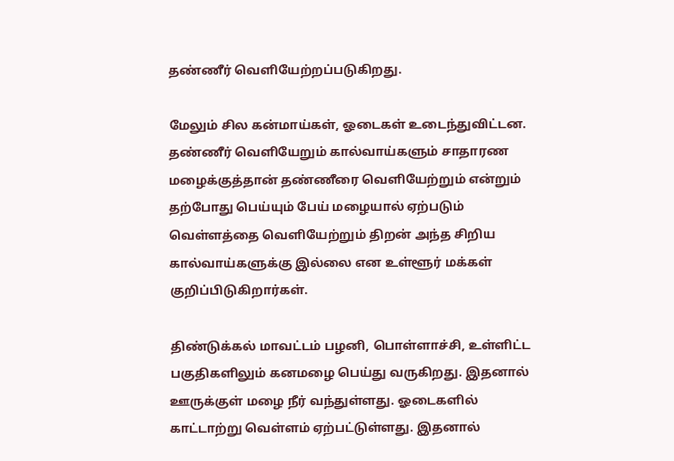தண்ணீர் வெளியேற்றப்படுகிறது.

மேலும் சில கன்மாய்கள், ஓடைகள் உடைந்துவிட்டன. தண்ணீர் வெளியேறும் கால்வாய்களும் சாதாரண மழைக்குத்தான் தண்ணீரை வெளியேற்றும் என்றும் தற்போது பெய்யும் பேய் மழையால் ஏற்படும் வெள்ளத்தை வெளியேற்றும் திறன் அந்த சிறிய கால்வாய்களுக்கு இல்லை என உள்ளூர் மக்கள் குறிப்பிடுகிறார்கள்.

திண்டுக்கல் மாவட்டம் பழனி, பொள்ளாச்சி, உள்ளிட்ட பகுதிகளிலும் கனமழை பெய்து வருகிறது. இதனால் ஊருக்குள் மழை நீர் வந்துள்ளது. ஓடைகளில் காட்டாற்று வெள்ளம் ஏற்பட்டுள்ளது. இதனால்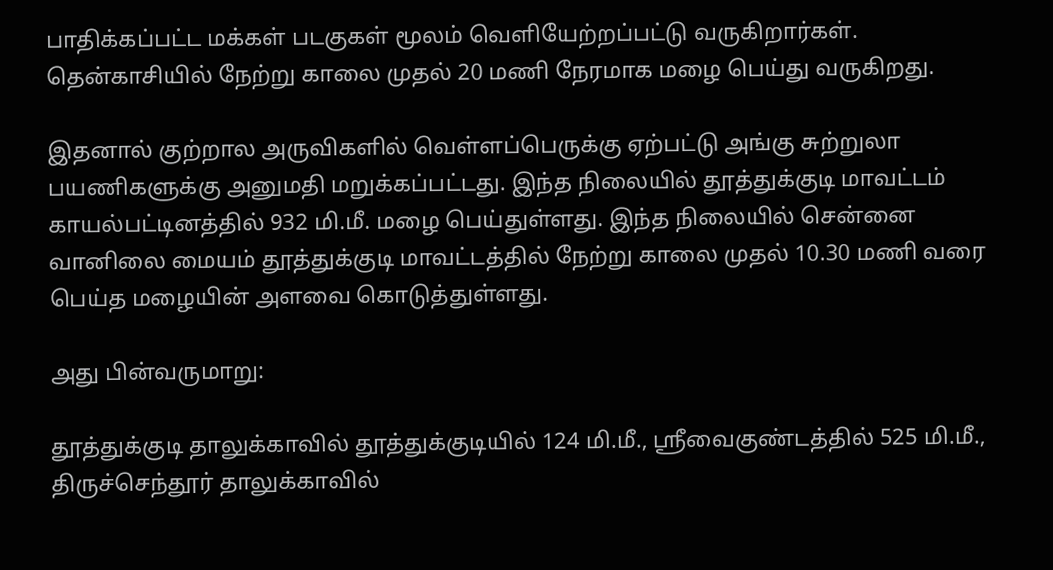பாதிக்கப்பட்ட மக்கள் படகுகள் மூலம் வெளியேற்றப்பட்டு வருகிறார்கள். தென்காசியில் நேற்று காலை முதல் 20 மணி நேரமாக மழை பெய்து வருகிறது.

இதனால் குற்றால அருவிகளில் வெள்ளப்பெருக்கு ஏற்பட்டு அங்கு சுற்றுலா பயணிகளுக்கு அனுமதி மறுக்கப்பட்டது. இந்த நிலையில் தூத்துக்குடி மாவட்டம் காயல்பட்டினத்தில் 932 மி.மீ. மழை பெய்துள்ளது. இந்த நிலையில் சென்னை வானிலை மையம் தூத்துக்குடி மாவட்டத்தில் நேற்று காலை முதல் 10.30 மணி வரை பெய்த மழையின் அளவை கொடுத்துள்ளது.

அது பின்வருமாறு:

தூத்துக்குடி தாலுக்காவில் தூத்துக்குடியில் 124 மி.மீ., ஸ்ரீவைகுண்டத்தில் 525 மி.மீ., திருச்செந்தூர் தாலுக்காவில்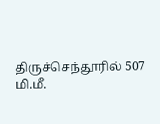திருச்செந்தூரில் 507 மி.மீ.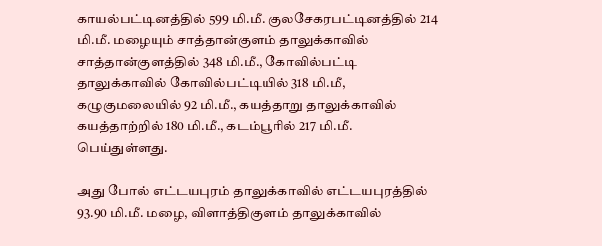காயல்பட்டினத்தில் 599 மி.மீ. குலசேகரபட்டினத்தில் 214 மி.மீ. மழையும் சாத்தான்குளம் தாலுக்காவில் சாத்தான்குளத்தில் 348 மி.மீ., கோவில்பட்டி தாலுக்காவில் கோவில்பட்டியில் 318 மி.மீ, கழுகுமலையில் 92 மி.மீ., கயத்தாறு தாலுக்காவில் கயத்தாற்றில் 180 மி.மீ., கடம்பூரில் 217 மி.மீ. பெய்துள்ளது.

அது போல் எட்டயபுரம் தாலுக்காவில் எட்டயபுரத்தில் 93.90 மி.மீ. மழை, விளாத்திகுளம் தாலுக்காவில்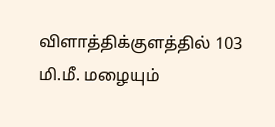விளாத்திக்குளத்தில் 103 மி.மீ. மழையும்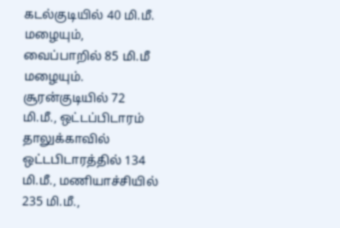கடல்குடியில் 40 மி.மீ. மழையும், வைப்பாறில் 85 மி.மீ மழையும். சூரன்குடியில் 72 மி.மீ., ஒட்டப்பிடாரம் தாலுக்காவில் ஒட்டபிடாரத்தில் 134 மி.மீ., மணியாச்சியில் 235 மி.மீ.,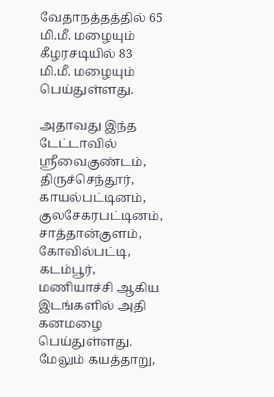வேதாநத்தத்தில் 65 மி.மீ. மழையும் கீழரசடியில் 83 மி.மீ. மழையும் பெய்துள்ளது.

அதாவது இந்த டேட்டாவில் ஸ்ரீவைகுண்டம், திருச்செந்தூர், காயல்பட்டினம், குலசேகரபட்டினம், சாத்தான்குளம், கோவில்பட்டி, கடம்பூர், மணியாச்சி ஆகிய இடங்களில் அதி கனமழை பெய்துள்ளது. மேலும் கயத்தாறு,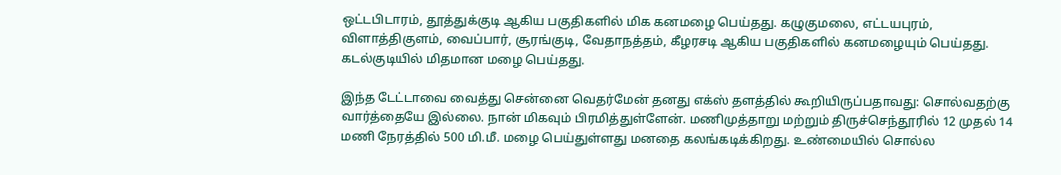ஒட்டபிடாரம், தூத்துக்குடி ஆகிய பகுதிகளில் மிக கனமழை பெய்தது. கழுகுமலை, எட்டயபுரம், விளாத்திகுளம், வைப்பார், சூரங்குடி, வேதாநத்தம், கீழரசடி ஆகிய பகுதிகளில் கனமழையும் பெய்தது. கடல்குடியில் மிதமான மழை பெய்தது.

இந்த டேட்டாவை வைத்து சென்னை வெதர்மேன் தனது எக்ஸ் தளத்தில் கூறியிருப்பதாவது: சொல்வதற்கு வார்த்தையே இல்லை. நான் மிகவும் பிரமித்துள்ளேன். மணிமுத்தாறு மற்றும் திருச்செந்தூரில் 12 முதல் 14 மணி நேரத்தில் 500 மி.மீ. மழை பெய்துள்ளது மனதை கலங்கடிக்கிறது. உண்மையில் சொல்ல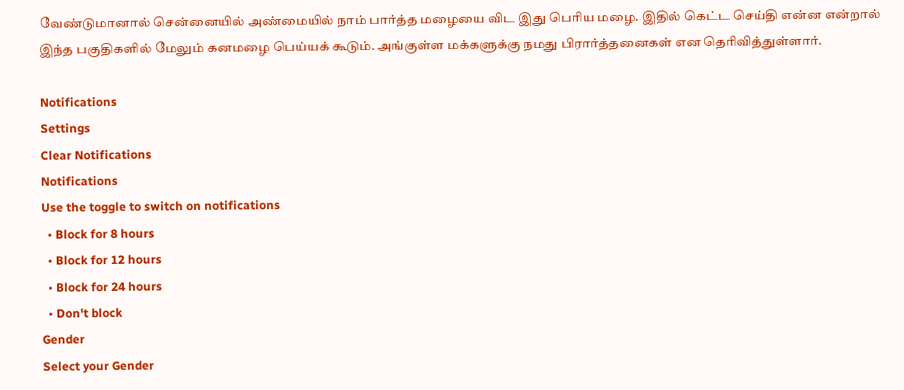வேண்டுமானால் சென்னையில் அண்மையில் நாம் பார்த்த மழையை விட இது பெரிய மழை. இதில் கெட்ட செய்தி என்ன என்றால் இந்த பகுதிகளில் மேலும் கனமழை பெய்யக் கூடும். அங்குள்ள மக்களுக்கு நமது பிரார்த்தனைகள் என தெரிவித்துள்ளார்.

Notifications
Settings
Clear Notifications
Notifications
Use the toggle to switch on notifications
  • Block for 8 hours
  • Block for 12 hours
  • Block for 24 hours
  • Don't block
Gender
Select your Gender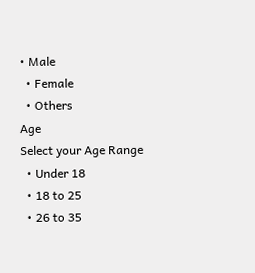• Male
  • Female
  • Others
Age
Select your Age Range
  • Under 18
  • 18 to 25
  • 26 to 35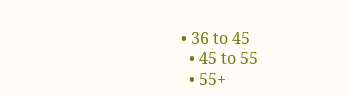• 36 to 45
  • 45 to 55
  • 55+